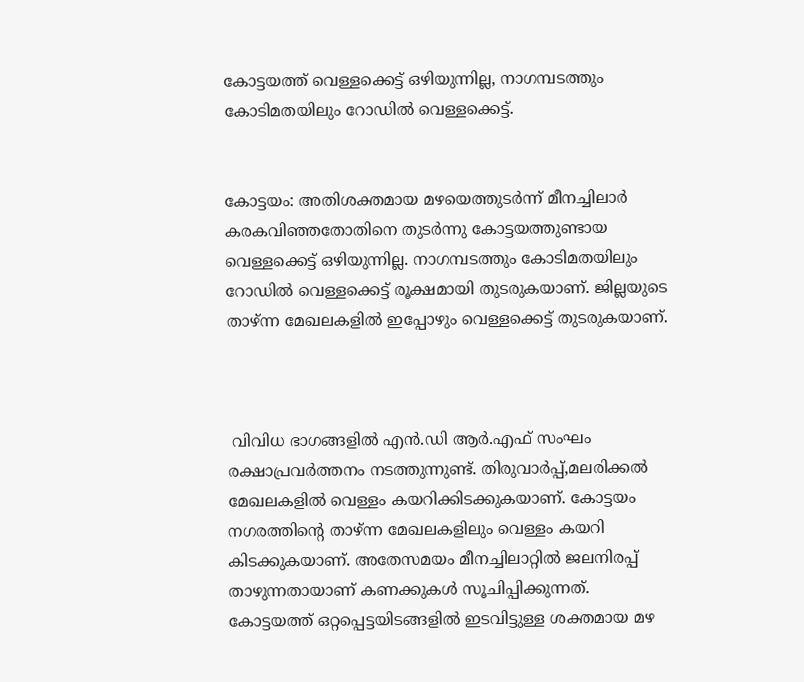കോട്ടയത്ത് വെള്ളക്കെട്ട് ഒഴിയുന്നില്ല, നാഗമ്പടത്തും കോടിമതയിലും റോഡിൽ വെള്ളക്കെട്ട്.


കോട്ടയം: അതിശക്തമായ മഴയെത്തുടർന്ന് മീനച്ചിലാർ കരകവിഞ്ഞതോതിനെ തുടർന്നു കോട്ടയത്തുണ്ടായ വെള്ളക്കെട്ട് ഒഴിയുന്നില്ല. നാഗമ്പടത്തും കോടിമതയിലും റോഡിൽ വെള്ളക്കെട്ട് രൂക്ഷമായി തുടരുകയാണ്. ജില്ലയുടെ താഴ്ന്ന മേഖലകളിൽ ഇപ്പോഴും വെള്ളക്കെട്ട് തുടരുകയാണ്.



 വിവിധ ഭാഗങ്ങളിൽ എൻ.ഡി ആർ.എഫ് സംഘം രക്ഷാപ്രവർത്തനം നടത്തുന്നുണ്ട്. തിരുവാർപ്പ്,മലരിക്കൽ മേഖലകളിൽ വെള്ളം കയറിക്കിടക്കുകയാണ്. കോട്ടയം നഗരത്തിന്റെ താഴ്ന്ന മേഖലകളിലും വെള്ളം കയറി കിടക്കുകയാണ്. അതേസമയം മീനച്ചിലാറ്റിൽ ജലനിരപ്പ് താഴുന്നതായാണ് കണക്കുകൾ സൂചിപ്പിക്കുന്നത്. കോട്ടയത്ത് ഒറ്റപ്പെട്ടയിടങ്ങളിൽ ഇടവിട്ടുള്ള ശക്തമായ മഴ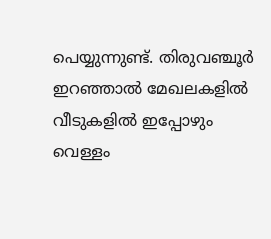പെയ്യുന്നുണ്ട്. തിരുവഞ്ചൂർ ഇറഞ്ഞാൽ മേഖലകളിൽ വീടുകളിൽ ഇപ്പോഴും വെള്ളം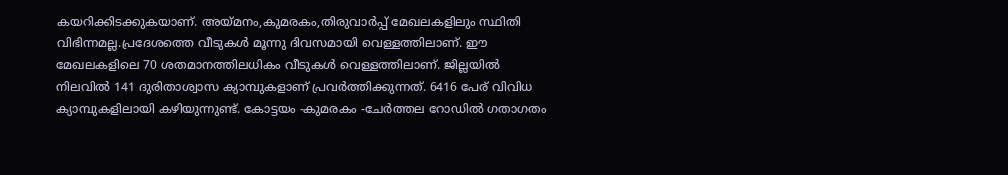കയറിക്കിടക്കുകയാണ്. അയ്മനം,കുമരകം,തിരുവാർപ്പ് മേഖലകളിലും സ്ഥിതി വിഭിന്നമല്ല.പ്രദേശത്തെ വീടുകൾ മൂന്നു ദിവസമായി വെള്ളത്തിലാണ്. ഈ മേഖലകളിലെ 70 ശതമാനത്തിലധികം വീടുകൾ വെള്ളത്തിലാണ്. ജില്ലയിൽ നിലവിൽ 141 ദുരിതാശ്വാസ ക്യാമ്പുകളാണ് പ്രവർത്തിക്കുന്നത്. 6416 പേര് വിവിധ ക്യാമ്പുകളിലായി കഴിയുന്നുണ്ട്. കോട്ടയം -കുമരകം -ചേർത്തല റോഡിൽ ഗതാഗതം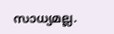സാധ്യമല്ല.